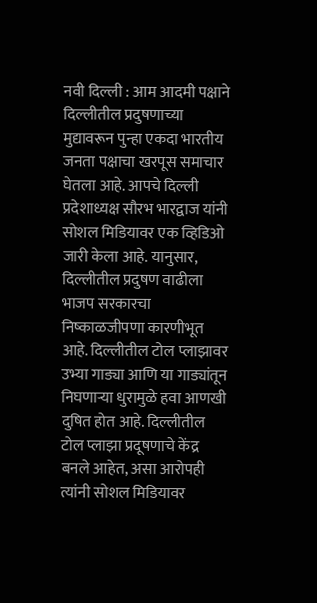नवी दिल्ली : आम आदमी पक्षाने दिल्लीतील प्रदुषणाच्या मुद्यावरून पुन्हा एकदा भारतीय जनता पक्षाचा खरपूस समाचार घेतला आहे. आपचे दिल्ली प्रदेशाध्यक्ष सौरभ भारद्वाज यांनी सोशल मिडियावर एक व्हिडिओ जारी केला आहे. यानुसार, दिल्लीतील प्रदुषण वाढीला भाजप सरकारचा निष्काळजीपणा कारणीभूत आहे. दिल्लीतील टोल प्लाझावर उभ्या गाड्या आणि या गाड्यांतून निघणाऱ्या धुरामुळे हवा आणखी दुषित होत आहे. दिल्लीतील टोल प्लाझा प्रदूषणाचे केंद्र बनले आहेत, असा आरोपही त्यांनी सोशल मिडियावर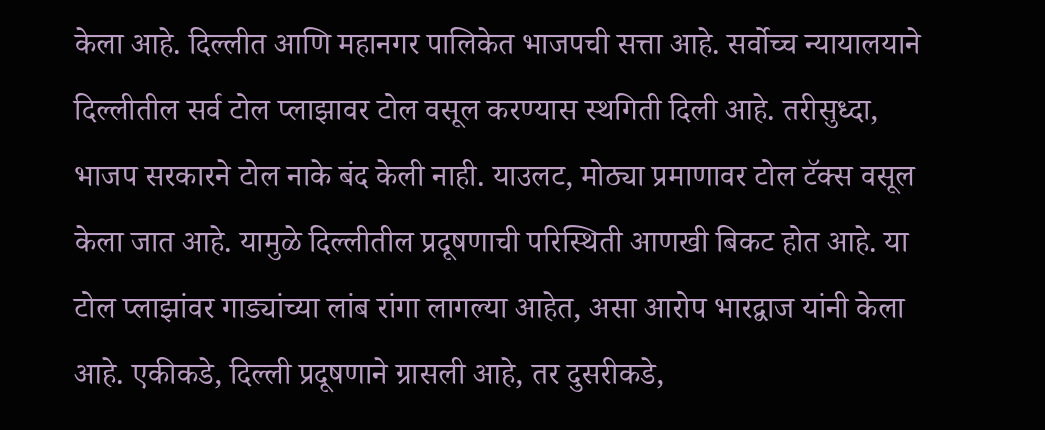केला आहे. दिल्लीत आणि महानगर पालिकेत भाजपची सत्ता आहे. सर्वोच्च न्यायालयाने दिल्लीतील सर्व टोल प्लाझावर टोल वसूल करण्यास स्थगिती दिली आहे. तरीसुध्दा, भाजप सरकारने टोल नाके बंद केली नाही. याउलट, मोठ्या प्रमाणावर टोल टॅक्स वसूल केला जात आहे. यामुळे दिल्लीतील प्रदूषणाची परिस्थिती आणखी बिकट होत आहे. या टोल प्लाझांवर गाड्यांच्या लांब रांगा लागल्या आहेत, असा आरोप भारद्वाज यांनी केला आहे. एकीकडे, दिल्ली प्रदूषणाने ग्रासली आहे, तर दुसरीकडे,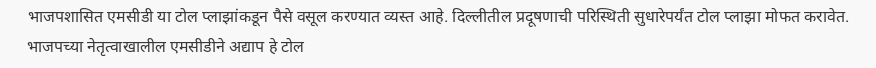भाजपशासित एमसीडी या टोल प्लाझांकडून पैसे वसूल करण्यात व्यस्त आहे. दिल्लीतील प्रदूषणाची परिस्थिती सुधारेपर्यंत टोल प्लाझा मोफत करावेत. भाजपच्या नेतृत्वाखालील एमसीडीने अद्याप हे टोल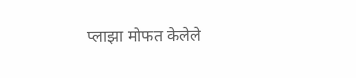प्लाझा मोफत केलेले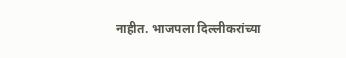नाहीत. भाजपला दिल्लीकरांच्या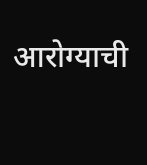आरोग्याची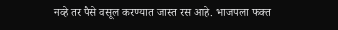नव्हे तर पैसे वसूल करण्यात जास्त रस आहे. भाजपला फक्त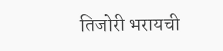तिजोरी भरायची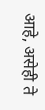आहे, असेही ते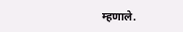म्हणाले.